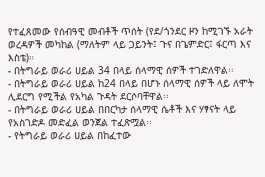የተፈጸመው የሰብዓዊ መብቶች ጥሰት (የደ/ጎንደር ዞን ከሚገኙ አራት ወረዳዎች መካከል (ማለትም ላይ ጋይንት፤ ጉና በጌምድር፤ ፋርጣ እና እስቴ)።
- በትግራይ ወራሪ ሀይል 34 በላይ ሰላማዊ ሰዎች ተገድለዋል፡፡
- በትግራይ ወራሪ ሀይል ከ24 በላይ በሆኑ ሰላማዊ ሰዎች ላይ ለሞት ሊደርግ የሚችል የአካል ጉዳት ደርሶባቸዋል፡፡
- በትግራይ ወራሪ ሀይል በበርካታ ሰላማዊ ሴቶች እና ሃፃናት ላይ የአስገድዶ መድፈል ወንጀል ተፈጽሟል፡፡
- የትግራይ ወራሪ ሀይል በከፈተው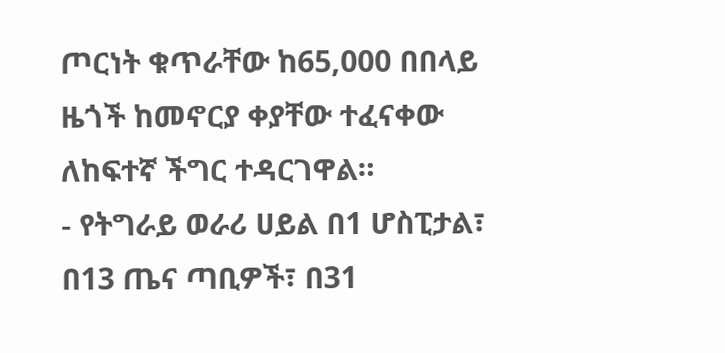ጦርነት ቁጥራቸው ከ65,000 በበላይ ዜጎች ከመኖርያ ቀያቸው ተፈናቀው ለከፍተኛ ችግር ተዳርገዋል።
- የትግራይ ወራሪ ሀይል በ1 ሆስፒታል፣ በ13 ጤና ጣቢዎች፣ በ31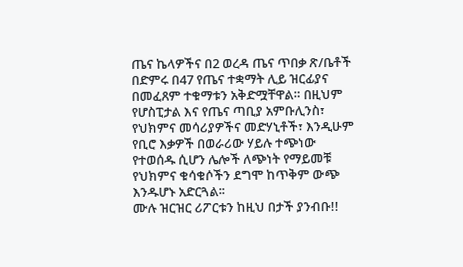ጤና ኬላዎችና በ2 ወረዳ ጤና ጥበቃ ጽ/ቤቶች በድምሩ በ47 የጤና ተቋማት ሊይ ዝርፊያና በመፈጸም ተቁማቱን አቅድሟቸዋል። በዚህም የሆስፒታል እና የጤና ጣቢያ አምቡሊንስ፣ የህክምና መሳሪያዎችና መድሃኒቶች፣ እንዲሁም የቢሮ እቃዎች በወራሪው ሃይሉ ተጭነው የተወሰዱ ሲሆን ሌሎች ለጭነት የማይመቹ የህክምና ቁሳቁሶችን ደግሞ ከጥቅም ውጭ እንዱሆኑ አድርጓል፡፡
ሙሉ ዝርዝር ሪፖርቱን ከዚህ በታች ያንብቡ!!